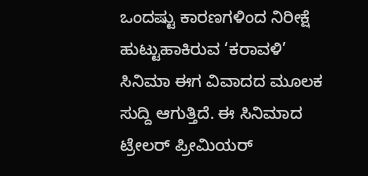ಒಂದಷ್ಟು ಕಾರಣಗಳಿಂದ ನಿರೀಕ್ಷೆ ಹುಟ್ಟುಹಾಕಿರುವ ‘ಕರಾವಳಿ’ ಸಿನಿಮಾ ಈಗ ವಿವಾದದ ಮೂಲಕ ಸುದ್ದಿ ಆಗುತ್ತಿದೆ. ಈ ಸಿನಿಮಾದ ಟ್ರೇಲರ್ ಪ್ರೀಮಿಯರ್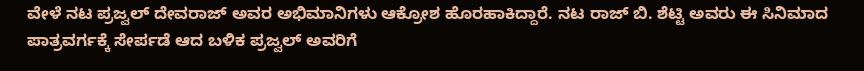ವೇಳೆ ನಟ ಪ್ರಜ್ವಲ್ ದೇವರಾಜ್ ಅವರ ಅಭಿಮಾನಿಗಳು ಆಕ್ರೋಶ ಹೊರಹಾಕಿದ್ದಾರೆ. ನಟ ರಾಜ್ ಬಿ. ಶೆಟ್ಟಿ ಅವರು ಈ ಸಿನಿಮಾದ ಪಾತ್ರವರ್ಗಕ್ಕೆ ಸೇರ್ಪಡೆ ಆದ ಬಳಿಕ ಪ್ರಜ್ವಲ್ ಅವರಿಗೆ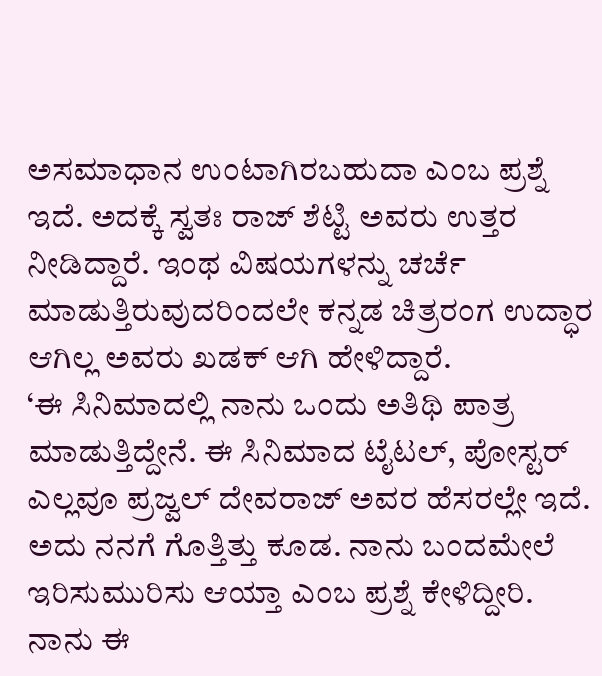ಅಸಮಾಧಾನ ಉಂಟಾಗಿರಬಹುದಾ ಎಂಬ ಪ್ರಶ್ನೆ ಇದೆ. ಅದಕ್ಕೆ ಸ್ವತಃ ರಾಜ್ ಶೆಟ್ಟಿ ಅವರು ಉತ್ತರ ನೀಡಿದ್ದಾರೆ. ಇಂಥ ವಿಷಯಗಳನ್ನು ಚರ್ಚೆ ಮಾಡುತ್ತಿರುವುದರಿಂದಲೇ ಕನ್ನಡ ಚಿತ್ರರಂಗ ಉದ್ಧಾರ ಆಗಿಲ್ಲ ಅವರು ಖಡಕ್ ಆಗಿ ಹೇಳಿದ್ದಾರೆ.
‘ಈ ಸಿನಿಮಾದಲ್ಲಿ ನಾನು ಒಂದು ಅತಿಥಿ ಪಾತ್ರ ಮಾಡುತ್ತಿದ್ದೇನೆ. ಈ ಸಿನಿಮಾದ ಟೈಟಲ್, ಪೋಸ್ಟರ್ ಎಲ್ಲವೂ ಪ್ರಜ್ವಲ್ ದೇವರಾಜ್ ಅವರ ಹೆಸರಲ್ಲೇ ಇದೆ. ಅದು ನನಗೆ ಗೊತ್ತಿತ್ತು ಕೂಡ. ನಾನು ಬಂದಮೇಲೆ ಇರಿಸುಮುರಿಸು ಆಯ್ತಾ ಎಂಬ ಪ್ರಶ್ನೆ ಕೇಳಿದ್ದೀರಿ. ನಾನು ಈ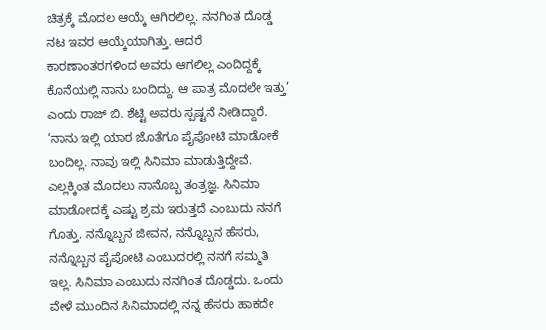ಚಿತ್ರಕ್ಕೆ ಮೊದಲ ಆಯ್ಕೆ ಆಗಿರಲಿಲ್ಲ. ನನಗಿಂತ ದೊಡ್ಡ ನಟ ಇವರ ಆಯ್ಕೆಯಾಗಿತ್ತು. ಆದರೆ ಕಾರಣಾಂತರಗಳಿಂದ ಅವರು ಆಗಲಿಲ್ಲ ಎಂದಿದ್ದಕ್ಕೆ ಕೊನೆಯಲ್ಲಿ ನಾನು ಬಂದಿದ್ದು. ಆ ಪಾತ್ರ ಮೊದಲೇ ಇತ್ತು’ ಎಂದು ರಾಜ್ ಬಿ. ಶೆಟ್ಟಿ ಅವರು ಸ್ಪಷ್ಟನೆ ನೀಡಿದ್ದಾರೆ.
‘ನಾನು ಇಲ್ಲಿ ಯಾರ ಜೊತೆಗೂ ಪೈಪೋಟಿ ಮಾಡೋಕೆ ಬಂದಿಲ್ಲ. ನಾವು ಇಲ್ಲಿ ಸಿನಿಮಾ ಮಾಡುತ್ತಿದ್ದೇವೆ. ಎಲ್ಲಕ್ಕಿಂತ ಮೊದಲು ನಾನೊಬ್ಬ ತಂತ್ರಜ್ಞ. ಸಿನಿಮಾ ಮಾಡೋದಕ್ಕೆ ಎಷ್ಟು ಶ್ರಮ ಇರುತ್ತದೆ ಎಂಬುದು ನನಗೆ ಗೊತ್ತು. ನನ್ನೊಬ್ಬನ ಜೀವನ, ನನ್ನೊಬ್ಬನ ಹೆಸರು, ನನ್ನೊಬ್ಬನ ಪೈಪೋಟಿ ಎಂಬುದರಲ್ಲಿ ನನಗೆ ಸಮ್ಮತಿ ಇಲ್ಲ. ಸಿನಿಮಾ ಎಂಬುದು ನನಗಿಂತ ದೊಡ್ಡದು. ಒಂದು ವೇಳೆ ಮುಂದಿನ ಸಿನಿಮಾದಲ್ಲಿ ನನ್ನ ಹೆಸರು ಹಾಕದೇ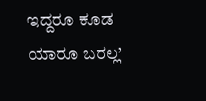ಇದ್ದರೂ ಕೂಡ ಯಾರೂ ಬರಲ್ಲ’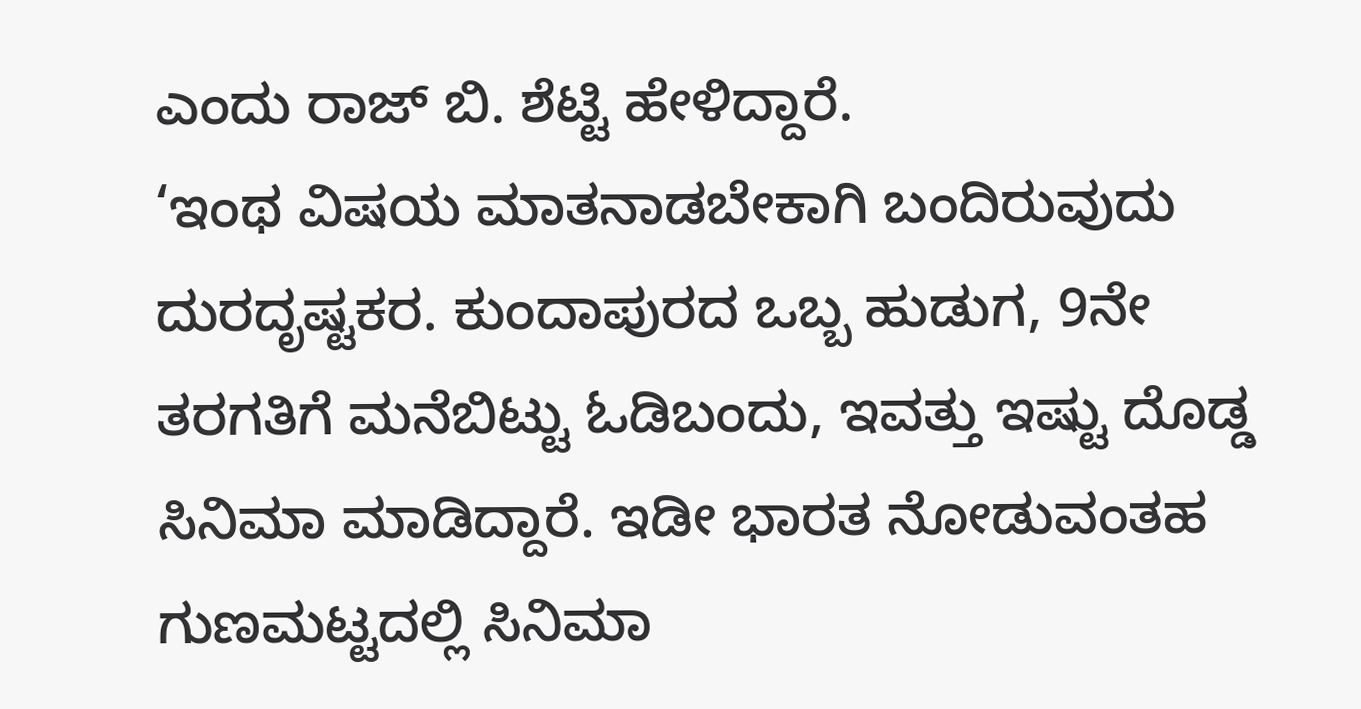ಎಂದು ರಾಜ್ ಬಿ. ಶೆಟ್ಟಿ ಹೇಳಿದ್ದಾರೆ.
‘ಇಂಥ ವಿಷಯ ಮಾತನಾಡಬೇಕಾಗಿ ಬಂದಿರುವುದು ದುರದೃಷ್ಟಕರ. ಕುಂದಾಪುರದ ಒಬ್ಬ ಹುಡುಗ, 9ನೇ ತರಗತಿಗೆ ಮನೆಬಿಟ್ಟು ಓಡಿಬಂದು, ಇವತ್ತು ಇಷ್ಟು ದೊಡ್ಡ ಸಿನಿಮಾ ಮಾಡಿದ್ದಾರೆ. ಇಡೀ ಭಾರತ ನೋಡುವಂತಹ ಗುಣಮಟ್ಟದಲ್ಲಿ ಸಿನಿಮಾ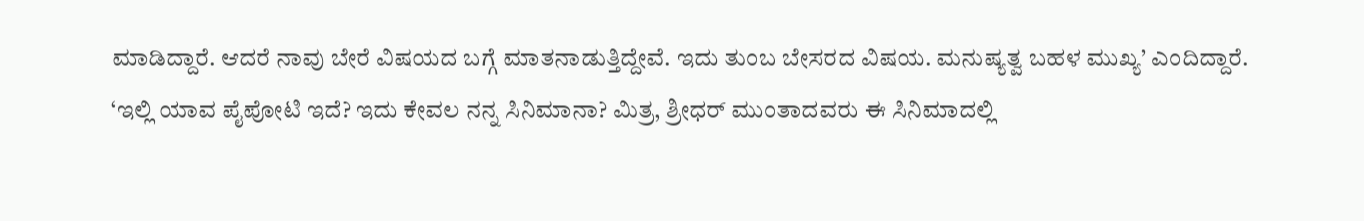ಮಾಡಿದ್ದಾರೆ. ಆದರೆ ನಾವು ಬೇರೆ ವಿಷಯದ ಬಗ್ಗೆ ಮಾತನಾಡುತ್ತಿದ್ದೇವೆ. ಇದು ತುಂಬ ಬೇಸರದ ವಿಷಯ. ಮನುಷ್ಯತ್ವ ಬಹಳ ಮುಖ್ಯ’ ಎಂದಿದ್ದಾರೆ.
‘ಇಲ್ಲಿ ಯಾವ ಪೈಪೋಟಿ ಇದೆ? ಇದು ಕೇವಲ ನನ್ನ ಸಿನಿಮಾನಾ? ಮಿತ್ರ, ಶ್ರೀಧರ್ ಮುಂತಾದವರು ಈ ಸಿನಿಮಾದಲ್ಲಿ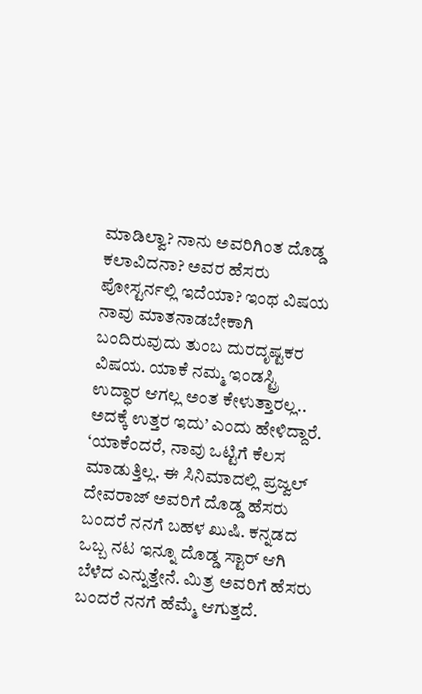ಮಾಡಿಲ್ವಾ? ನಾನು ಅವರಿಗಿಂತ ದೊಡ್ಡ ಕಲಾವಿದನಾ? ಅವರ ಹೆಸರು ಪೋಸ್ಟರ್ನಲ್ಲಿ ಇದೆಯಾ? ಇಂಥ ವಿಷಯ ನಾವು ಮಾತನಾಡಬೇಕಾಗಿ ಬಂದಿರುವುದು ತುಂಬ ದುರದೃಷ್ಟಕರ ವಿಷಯ. ಯಾಕೆ ನಮ್ಮ ಇಂಡಸ್ಟ್ರಿ ಉದ್ಧಾರ ಆಗಲ್ಲ ಅಂತ ಕೇಳುತ್ತಾರಲ್ಲ.. ಅದಕ್ಕೆ ಉತ್ತರ ಇದು’ ಎಂದು ಹೇಳಿದ್ದಾರೆ.
‘ಯಾಕೆಂದರೆ, ನಾವು ಒಟ್ಟಿಗೆ ಕೆಲಸ ಮಾಡುತ್ತಿಲ್ಲ. ಈ ಸಿನಿಮಾದಲ್ಲಿ ಪ್ರಜ್ವಲ್ ದೇವರಾಜ್ ಅವರಿಗೆ ದೊಡ್ಡ ಹೆಸರು ಬಂದರೆ ನನಗೆ ಬಹಳ ಖುಷಿ. ಕನ್ನಡದ ಒಬ್ಬ ನಟ ಇನ್ನೂ ದೊಡ್ಡ ಸ್ಟಾರ್ ಆಗಿ ಬೆಳೆದ ಎನ್ನುತ್ತೇನೆ. ಮಿತ್ರ ಅವರಿಗೆ ಹೆಸರು ಬಂದರೆ ನನಗೆ ಹೆಮ್ಮೆ ಆಗುತ್ತದೆ.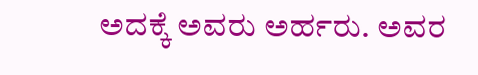ಅದಕ್ಕೆ ಅವರು ಅರ್ಹರು. ಅವರ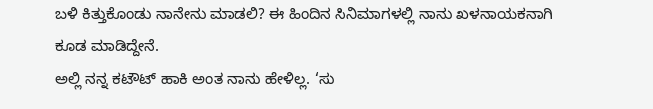ಬಳಿ ಕಿತ್ತುಕೊಂಡು ನಾನೇನು ಮಾಡಲಿ? ಈ ಹಿಂದಿನ ಸಿನಿಮಾಗಳಲ್ಲಿ ನಾನು ಖಳನಾಯಕನಾಗಿ ಕೂಡ ಮಾಡಿದ್ದೇನೆ.
ಅಲ್ಲಿ ನನ್ನ ಕಟೌಟ್ ಹಾಕಿ ಅಂತ ನಾನು ಹೇಳಿಲ್ಲ. ‘ಸು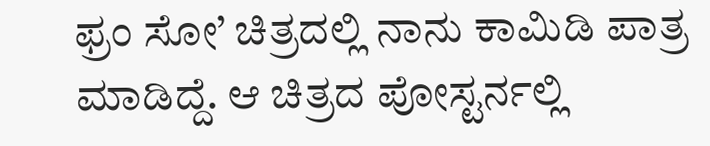ಫ್ರಂ ಸೋ’ ಚಿತ್ರದಲ್ಲಿ ನಾನು ಕಾಮಿಡಿ ಪಾತ್ರ ಮಾಡಿದ್ದೆ. ಆ ಚಿತ್ರದ ಪೋಸ್ಟರ್ನಲ್ಲಿ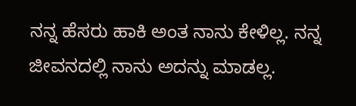ನನ್ನ ಹೆಸರು ಹಾಕಿ ಅಂತ ನಾನು ಕೇಳಿಲ್ಲ. ನನ್ನ ಜೀವನದಲ್ಲಿ ನಾನು ಅದನ್ನು ಮಾಡಲ್ಲ.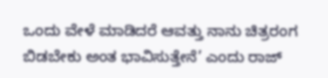ಒಂದು ವೇಳೆ ಮಾಡಿದರೆ ಆವತ್ತು ನಾನು ಚಿತ್ರರಂಗ ಬಿಡಬೇಕು ಅಂತ ಭಾವಿಸುತ್ತೇನೆ’ ಎಂದು ರಾಜ್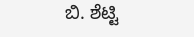ಬಿ. ಶೆಟ್ಟಿ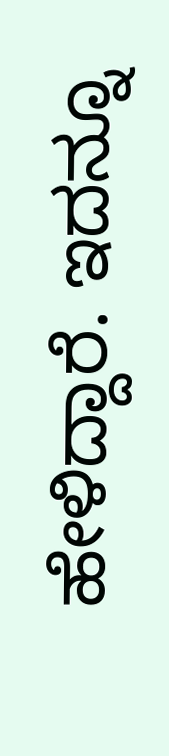ಹೇಳಿದ್ದಾರೆ. ಇದನ್ನೂ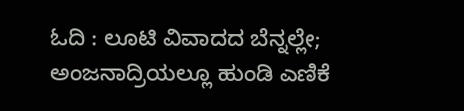ಓದಿ : ಲೂಟಿ ವಿವಾದದ ಬೆನ್ನಲ್ಲೇ; ಅಂಜನಾದ್ರಿಯಲ್ಲೂ ಹುಂಡಿ ಎಣಿಕೆ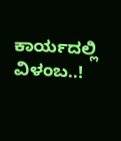ಕಾರ್ಯದಲ್ಲಿ ವಿಳಂಬ..!